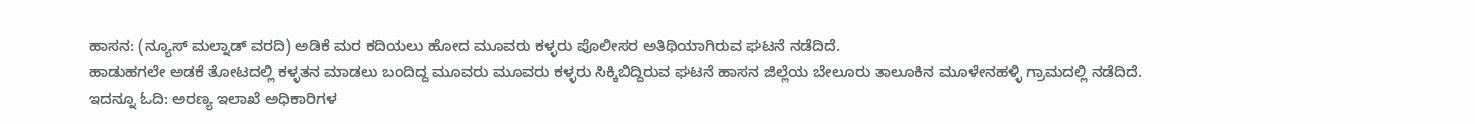ಹಾಸನ: (ನ್ಯೂಸ್ ಮಲ್ನಾಡ್ ವರದಿ) ಅಡಿಕೆ ಮರ ಕದಿಯಲು ಹೋದ ಮೂವರು ಕಳ್ಳರು ಪೊಲೀಸರ ಅತಿಥಿಯಾಗಿರುವ ಘಟನೆ ನಡೆದಿದೆ.
ಹಾಡುಹಗಲೇ ಅಡಕೆ ತೋಟದಲ್ಲಿ ಕಳ್ಳತನ ಮಾಡಲು ಬಂದಿದ್ದ ಮೂವರು ಮೂವರು ಕಳ್ಳರು ಸಿಕ್ಕಿಬಿದ್ದಿರುವ ಘಟನೆ ಹಾಸನ ಜಿಲ್ಲೆಯ ಬೇಲೂರು ತಾಲೂಕಿನ ಮೂಳೇನಹಳ್ಳಿ ಗ್ರಾಮದಲ್ಲಿ ನಡೆದಿದೆ.
ಇದನ್ನೂ ಓದಿ: ಅರಣ್ಯ ಇಲಾಖೆ ಅಧಿಕಾರಿಗಳ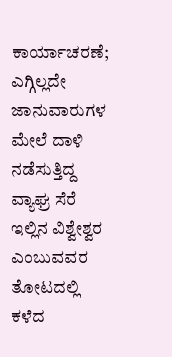ಕಾರ್ಯಾಚರಣೆ; ಎಗ್ಗಿಲ್ಲದೇ ಜಾನುವಾರುಗಳ ಮೇಲೆ ದಾಳಿ ನಡೆಸುತ್ತಿದ್ದ ವ್ಯಾಘ್ರ ಸೆರೆ
ಇಲ್ಲಿನ ವಿಶ್ವೇಶ್ವರ ಎಂಬುವವರ ತೋಟದಲ್ಲಿ ಕಳೆದ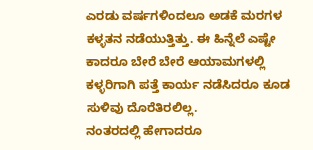ಎರಡು ವರ್ಷಗಳಿಂದಲೂ ಅಡಕೆ ಮರಗಳ ಕಳ್ಳತನ ನಡೆಯುತ್ತಿತ್ತು. ಈ ಹಿನ್ನೆಲೆ ಎಷ್ಟೇ ಕಾದರೂ ಬೇರೆ ಬೇರೆ ಆಯಾಮಗಳಲ್ಲಿ ಕಳ್ಳರಿಗಾಗಿ ಪತ್ತೆ ಕಾರ್ಯ ನಡೆಸಿದರೂ ಕೂಡ ಸುಳಿವು ದೊರೆತಿರಲಿಲ್ಲ.
ನಂತರದಲ್ಲಿ ಹೇಗಾದರೂ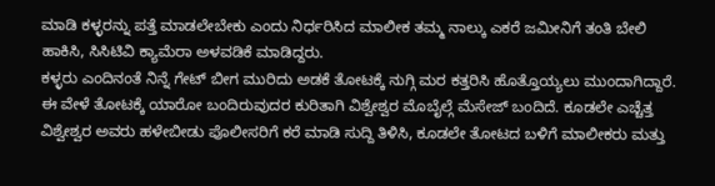ಮಾಡಿ ಕಳ್ಳರನ್ನು ಪತ್ತೆ ಮಾಡಲೇಬೇಕು ಎಂದು ನಿರ್ಧರಿಸಿದ ಮಾಲೀಕ ತಮ್ಮ ನಾಲ್ಕು ಎಕರೆ ಜಮೀನಿಗೆ ತಂತಿ ಬೇಲಿ ಹಾಕಿಸಿ, ಸಿಸಿಟಿವಿ ಕ್ಯಾಮೆರಾ ಅಳವಡಿಕೆ ಮಾಡಿದ್ದರು.
ಕಳ್ಳರು ಎಂದಿನಂತೆ ನಿನ್ನೆ ಗೇಟ್ ಬೀಗ ಮುರಿದು ಅಡಕೆ ತೋಟಕ್ಕೆ ನುಗ್ಗಿ ಮರ ಕತ್ತರಿಸಿ ಹೊತ್ತೊಯ್ಯಲು ಮುಂದಾಗಿದ್ದಾರೆ. ಈ ವೇಳೆ ತೋಟಕ್ಕೆ ಯಾರೋ ಬಂದಿರುವುದರ ಕುರಿತಾಗಿ ವಿಶ್ವೇಶ್ವರ ಮೊಬೈಲ್ಗೆ ಮೆಸೇಜ್ ಬಂದಿದೆ. ಕೂಡಲೇ ಎಚ್ಚೆತ್ತ ವಿಶ್ವೇಶ್ವರ ಅವರು ಹಳೇಬೀಡು ಪೊಲೀಸರಿಗೆ ಕರೆ ಮಾಡಿ ಸುದ್ದಿ ತಿಳಿಸಿ, ಕೂಡಲೇ ತೋಟದ ಬಳಿಗೆ ಮಾಲೀಕರು ಮತ್ತು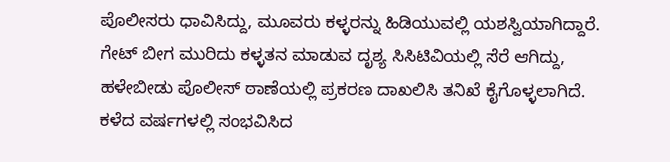ಪೊಲೀಸರು ಧಾವಿಸಿದ್ದು, ಮೂವರು ಕಳ್ಳರನ್ನು ಹಿಡಿಯುವಲ್ಲಿ ಯಶಸ್ವಿಯಾಗಿದ್ದಾರೆ.
ಗೇಟ್ ಬೀಗ ಮುರಿದು ಕಳ್ಳತನ ಮಾಡುವ ದೃಶ್ಯ ಸಿಸಿಟಿವಿಯಲ್ಲಿ ಸೆರೆ ಆಗಿದ್ದು, ಹಳೇಬೀಡು ಪೊಲೀಸ್ ಠಾಣೆಯಲ್ಲಿ ಪ್ರಕರಣ ದಾಖಲಿಸಿ ತನಿಖೆ ಕೈಗೊಳ್ಳಲಾಗಿದೆ. ಕಳೆದ ವರ್ಷಗಳಲ್ಲಿ ಸಂಭವಿಸಿದ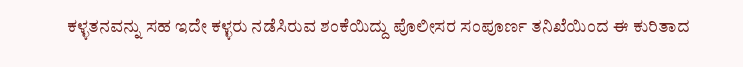ಕಳ್ಳತನವನ್ನು ಸಹ ಇದೇ ಕಳ್ಳರು ನಡೆಸಿರುವ ಶಂಕೆಯಿದ್ದು ಪೊಲೀಸರ ಸಂಪೂರ್ಣ ತನಿಖೆಯಿಂದ ಈ ಕುರಿತಾದ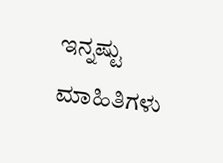ಇನ್ನಷ್ಟು ಮಾಹಿತಿಗಳು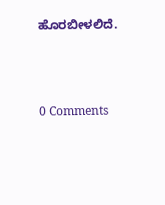ಹೊರಬೀಳಲಿದೆ.





0 Comments